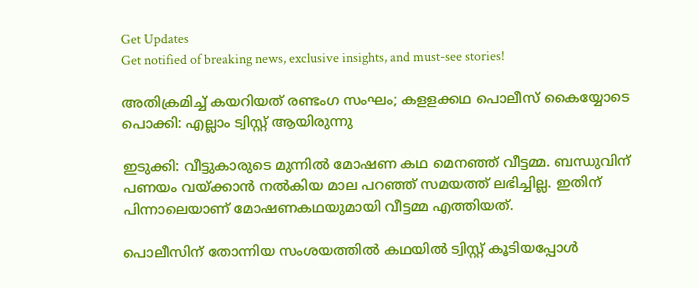Get Updates
Get notified of breaking news, exclusive insights, and must-see stories!

അതിക്രമിച്ച് കയറിയത് രണ്ടംഗ സംഘം; കളളക്കഥ പൊലീസ് കൈയ്യോടെ പൊക്കി: എല്ലാം ട്വിസ്റ്റ് ആയിരുന്നു

ഇടുക്കി: വീട്ടുകാരുടെ മുന്നിൽ മോഷണ കഥ മെനഞ്ഞ് വീട്ടമ്മ. ബന്ധുവിന് പണയം വയ്ക്കാൻ നൽകിയ മാല പറഞ്ഞ് സമയത്ത് ലഭിച്ചില്ല. ഇതിന് പിന്നാലെയാണ് മോഷണകഥയുമായി വീട്ടമ്മ എത്തിയത്.

പൊലീസിന് തോന്നിയ സംശയത്തിൽ കഥയിൽ ട്വിസ്റ്റ് കൂടിയപ്പോൾ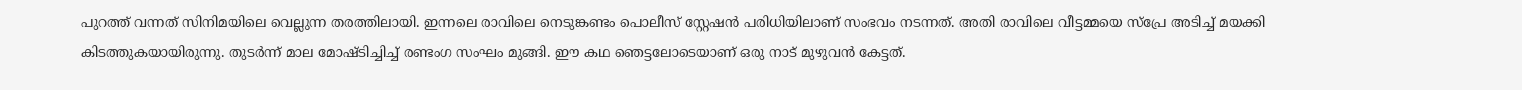പുറത്ത് വന്നത് സിനിമയിലെ വെല്ലുന്ന തരത്തിലായി. ഇന്നലെ രാവിലെ നെടുങ്കണ്ടം പൊലീസ് സ്റ്റേഷൻ പരിധിയിലാണ് സംഭവം നടന്നത്. അതി രാവിലെ വീട്ടമ്മയെ സ്പ്രേ അടിച്ച് മയക്കി കിടത്തുകയായിരുന്നു. തുടർന്ന് മാല മോഷ്ടിച്ചിച്ച് രണ്ടംഗ സംഘം മുങ്ങി. ഈ കഥ ഞെട്ടലോടെയാണ് ഒരു നാട് മുഴുവൻ കേട്ടത്.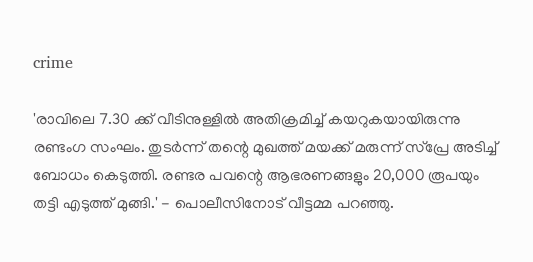crime

'രാവിലെ 7.30 ക്ക് വീടിനുള്ളിൽ അതിക്രമിച്ച് കയറുകയായിരുന്നു രണ്ടംഗ സംഘം. തുടർന്ന് തന്റെ മുഖത്ത് മയക്ക് മരുന്ന് സ്പ്രേ അടിച്ച് ബോധം കെടുത്തി. രണ്ടര പവന്റെ ആഭരണങ്ങളും 20,000 രൂപയും തട്ടി എടുത്ത് മുങ്ങി.' - പൊലീസിനോട് വീട്ടമ്മ പറഞ്ഞു.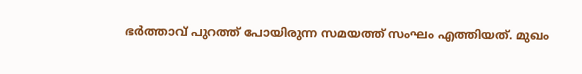ഭർത്താവ് പുറത്ത് പോയിരുന്ന സമയത്ത് സംഘം എത്തിയത്. മുഖം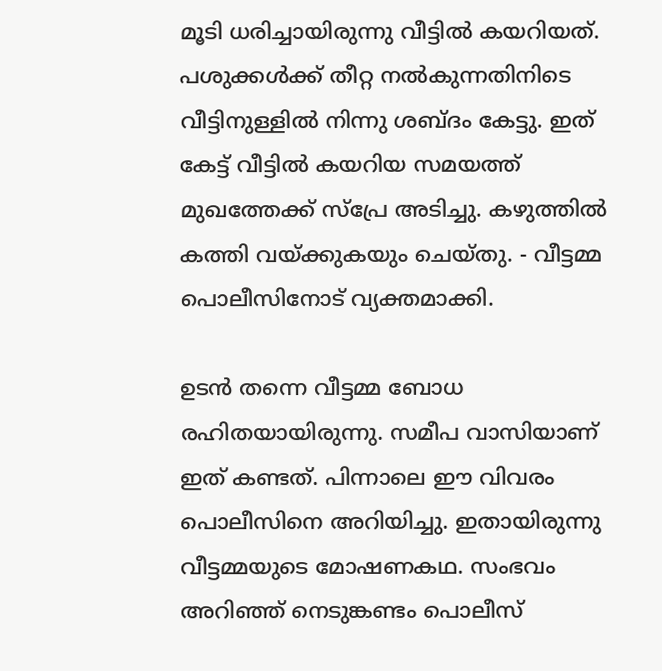മൂടി ധരിച്ചായിരുന്നു വീട്ടിൽ കയറിയത്. പശുക്കൾക്ക് തീറ്റ നൽകുന്നതിനിടെ വീട്ടിനുള്ളിൽ നിന്നു ശബ്ദം കേട്ടു. ഇത് കേട്ട് വീട്ടിൽ കയറിയ സമയത്ത് മുഖത്തേക്ക് സ്പ്രേ അടിച്ചു. കഴുത്തിൽ കത്തി വയ്ക്കുകയും ചെയ്തു. - വീട്ടമ്മ പൊലീസിനോട് വ്യക്തമാക്കി.

ഉടൻ തന്നെ വീട്ടമ്മ ബോധ രഹിതയായിരുന്നു. സമീപ വാസിയാണ് ഇത് കണ്ടത്. പിന്നാലെ ഈ വിവരം പൊലീസിനെ അറിയിച്ചു. ഇതായിരുന്നു വീട്ടമ്മയുടെ മോഷണകഥ. സംഭവം അറിഞ്ഞ് നെടുങ്കണ്ടം പൊലീസ്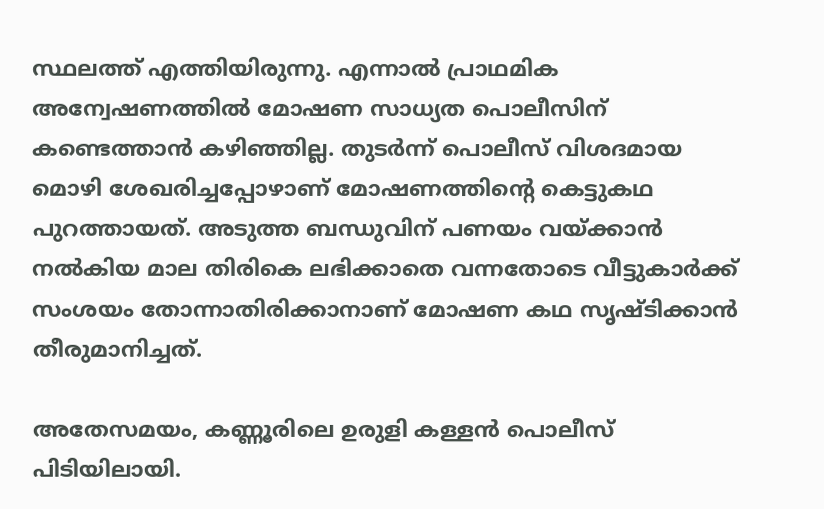സ്ഥലത്ത് എത്തിയിരുന്നു. എന്നാൽ പ്രാഥമിക അന്വേഷണത്തിൽ മോഷണ സാധ്യത പൊലീസിന് കണ്ടെത്താൻ കഴിഞ്ഞില്ല. തുടർന്ന് പൊലീസ് വിശദമായ മൊഴി ശേഖരിച്ചപ്പോഴാണ് മോഷണത്തിന്റെ കെട്ടുകഥ പുറത്തായത്. അടുത്ത ബന്ധുവിന് പണയം വയ്ക്കാൻ നൽകിയ മാല തിരികെ ലഭിക്കാതെ വന്നതോടെ വീട്ടുകാർക്ക് സംശയം തോന്നാതിരിക്കാനാണ് മോഷണ കഥ സൃഷ്ടിക്കാൻ തീരുമാനിച്ചത്.

അതേസമയം, കണ്ണൂരിലെ ഉരുളി കള്ളന്‍ പൊലീസ് പിടിയിലായി.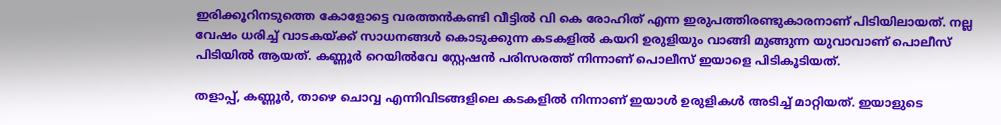ഇരിക്കൂറിനടുത്തെ കോളോട്ടെ വരത്തന്‍കണ്ടി വീട്ടില്‍ വി കെ രോഹിത് എന്ന ഇരുപത്തിരണ്ടുകാരനാണ് പിടിയിലായത്. നല്ല വേഷം ധരിച്ച് വാടകയ്ക്ക് സാധനങ്ങള്‍ കൊടുക്കുന്ന കടകളില്‍ കയറി ഉരുളിയും വാങ്ങി മുങ്ങുന്ന യുവാവാണ് പൊലീസ് പിടിയിൽ ആയത്. കണ്ണൂര്‍ റെയില്‍വേ സ്റ്റേഷന്‍ പരിസരത്ത് നിന്നാണ് പൊലീസ് ഇയാളെ പിടികൂടിയത്.

തളാപ്പ്, കണ്ണൂര്‍, താഴെ ചൊവ്വ എന്നിവിടങ്ങളിലെ കടകളില്‍ നിന്നാണ് ഇയാള്‍ ഉരുളികള്‍ അടിച്ച് മാറ്റിയത്. ഇയാളുടെ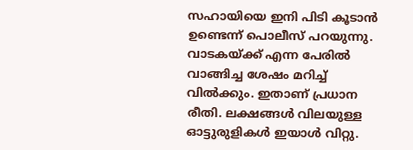സഹായിയെ ഇനി പിടി കൂടാൻ ഉണ്ടെന്ന് പൊലീസ് പറയുന്നു. വാടകയ്ക്ക് എന്ന പേരില്‍ വാങ്ങിച്ച ശേഷം മറിച്ച് വില്‍ക്കും. ഇതാണ് പ്രധാന രീതി. ലക്ഷങ്ങള്‍ വിലയുള്ള ഓട്ടുരുളികള്‍ ഇയാള്‍ വിറ്റു.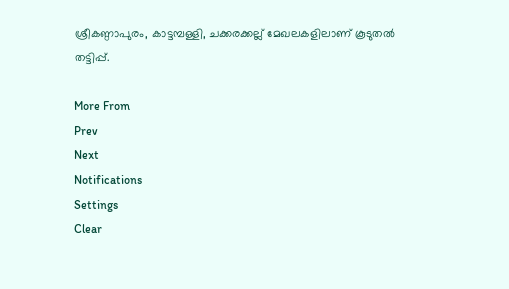ശ്രീകണ്ഠാപുരം, കാട്ടമ്പള്ളി, ചക്കരക്കല്ല് മേഖലകളിലാണ് കൂടുതൽ തട്ടിപ്പ്.

More From
Prev
Next
Notifications
Settings
Clear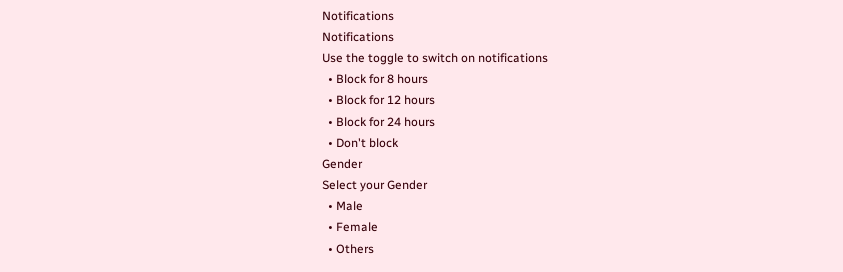Notifications
Notifications
Use the toggle to switch on notifications
  • Block for 8 hours
  • Block for 12 hours
  • Block for 24 hours
  • Don't block
Gender
Select your Gender
  • Male
  • Female
  • Others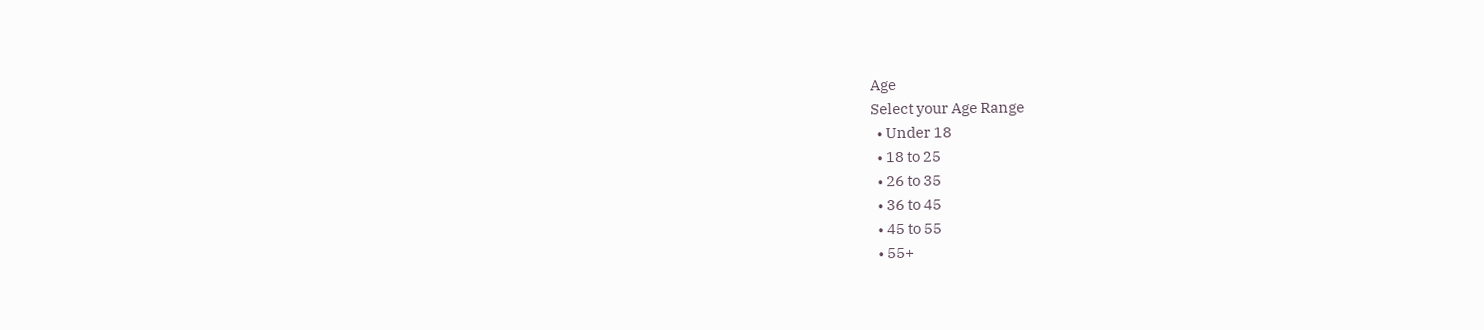Age
Select your Age Range
  • Under 18
  • 18 to 25
  • 26 to 35
  • 36 to 45
  • 45 to 55
  • 55+